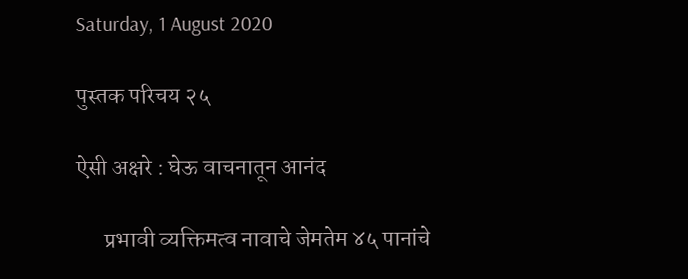Saturday, 1 August 2020

पुस्तक परिचय २५

ऐसी अक्षरे : घेऊ वाचनातून आनंद

      प्रभावी व्यक्तिमत्व नावाचे जेमतेम ४५ पानांचे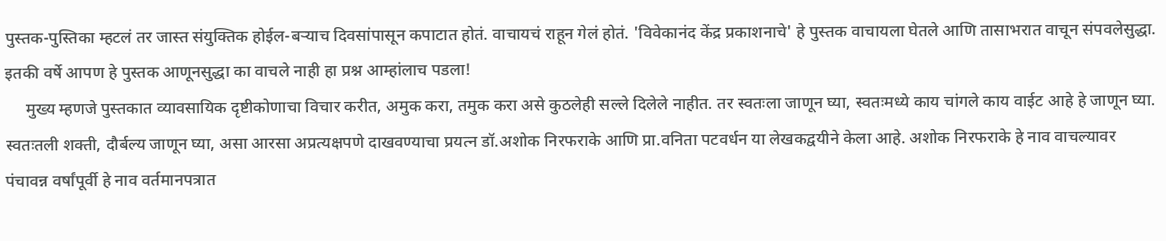पुस्तक-पुस्तिका म्हटलं तर जास्त संयुक्तिक होईल-बऱ्याच दिवसांपासून कपाटात होतं. वाचायचं राहून गेलं होतं. 'विवेकानंद केंद्र प्रकाशनाचे' हे पुस्तक वाचायला घेतले आणि तासाभरात वाचून संपवलेसुद्धा. इतकी वर्षे आपण हे पुस्तक आणूनसुद्धा का वाचले नाही हा प्रश्न आम्हांलाच पडला!
     मुख्य म्हणजे पुस्तकात व्यावसायिक दृष्टीकोणाचा विचार करीत, अमुक करा, तमुक करा असे कुठलेही सल्ले दिलेले नाहीत. तर स्वतःला जाणून घ्या, स्वतःमध्ये काय चांगले काय वाईट आहे हे जाणून घ्या. स्वतःतली शक्ती, दौर्बल्य जाणून घ्या, असा आरसा अप्रत्यक्षपणे दाखवण्याचा प्रयत्न डॉ.अशोक निरफराके आणि प्रा.वनिता पटवर्धन या लेखकद्वयीने केला आहे. अशोक निरफराके हे नाव वाचल्यावर पंचावन्न वर्षांपूर्वी हे नाव वर्तमानपत्रात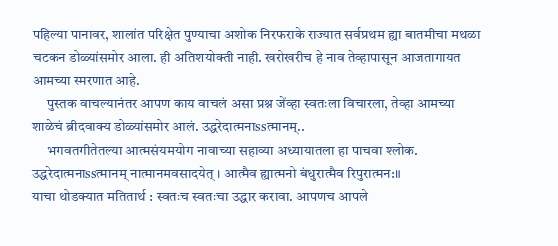पहिल्या पानावर, शालांत परिक्षेत पुण्याचा अशोक निरफराके राज्यात सर्वप्रथम ह्या बातमीचा मथळा चटकन डोळ्यांसमोर आला. ही अतिशयोक्ती नाही. खरोखरीच हे नाव तेव्हापासून आजतागायत आमच्या स्मरणात आहे.
     पुस्तक वाचल्यानंतर आपण काय वाचलं असा प्रश्न जेंव्हा स्वतःला विचारला, तेव्हा आमच्या शाळेचं ब्रीदवाक्य डोळ्यांसमोर आलं. उद्धरेदात्मनाssत्मानम्..
     भगवतगीतेतल्या आत्मसंयमयोग नावाच्या सहाव्या अध्यायातला हा पाचवा श्लोक.
उद्धरेदात्मनाssत्मानम् नात्मानमवसादयेत् । आत्मैव ह्यात्मनो बंधुरात्मैव रिपुरात्मन:॥
याचा थोडक्यात मतितार्थ : स्वतःच स्वतःचा उद्धार करावा. आपणच आपले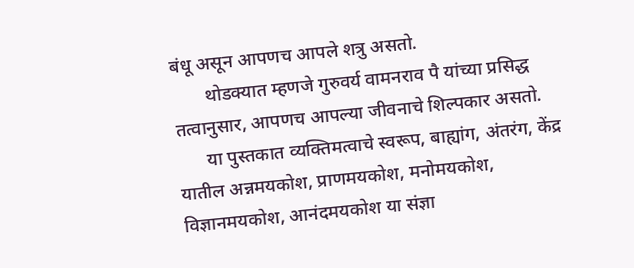बंधू असून आपणच आपले शत्रु असतो.
       थोडक्यात म्हणजे गुरुवर्य वामनराव पै यांच्या प्रसिद्ध तत्वानुसार, आपणच आपल्या जीवनाचे शिल्पकार असतो.
      या पुस्तकात व्यक्तिमत्वाचे स्वरूप, बाह्यांग, अंतरंग, केंद्र यातील अन्नमयकोश, प्राणमयकोश, मनोमयकोश, विज्ञानमयकोश, आनंदमयकोश या संज्ञा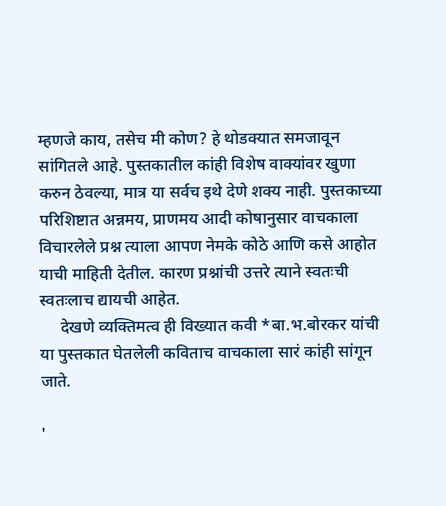म्हणजे काय, तसेच मी कोण? हे थोडक्यात समजावून सांगितले आहे. पुस्तकातील कांही विशेष वाक्यांवर खुणा करुन ठेवल्या, मात्र या सर्वच इथे देणे शक्य नाही. पुस्तकाच्या परिशिष्टात अन्नमय, प्राणमय आदी कोषानुसार वाचकाला विचारलेले प्रश्न त्याला आपण नेमके कोठे आणि कसे आहोत याची माहिती देतील. कारण प्रश्नांची उत्तरे त्याने स्वतःची स्वतःलाच द्यायची आहेत.
     देखणे व्यक्तिमत्व ही विख्यात कवी *बा.भ.बोरकर यांची या पुस्तकात घेतलेली कविताच वाचकाला सारं कांही सांगून जाते.

'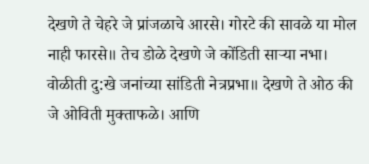देखणे ते चेहरे जे प्रांजळाचे आरसे। गोरटे की सावळे या मोल नाही फारसे॥ तेच डोळे देखणे जे कोंडिती साऱ्या नभा। वोळीती दु:खे जनांच्या सांडिती नेत्रप्रभा॥ देखणे ते ओठ की जे ओविती मुक्ताफळे। आणि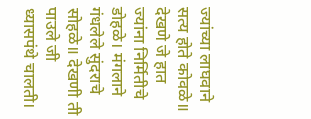ज्यांच्या लाघवाने सत्य होते कोवळे॥ देखणे जे हात ज्यांना निर्मितीचे डोहळे। मंगलाने गंधलेले सुंदराचे सोहळे॥ देखणी ती पाउले जी  ध्यासपंथे चालती।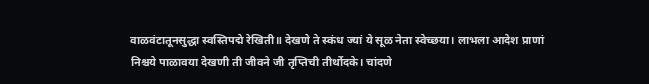वाळवंटातूनसुद्धा स्वस्तिपद्मे रेखिती॥ देखणे ते स्कंध ज्यां ये सूळ नेता स्वेच्छया। लाभला आदेश प्राणां निश्चये पाळावया देखणी ती जीवने जी तृप्तिची तीर्थोदके। चांदणे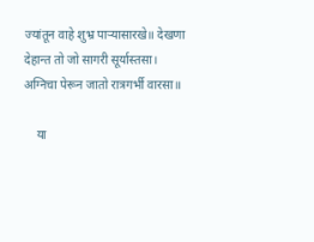ज्यांतून वाहे शुभ्र पाऱ्यासारखे॥ देखणा देहान्त तो जो सागरी सूर्यास्तसा। अग्निचा पेरून जातो रात्रगर्भी वारसा॥

    या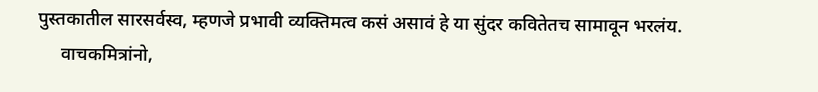पुस्तकातील सारसर्वस्व, म्हणजे प्रभावी व्यक्तिमत्व कसं असावं हे या सुंदर कवितेतच सामावून भरलंय.
     वाचकमित्रांनो,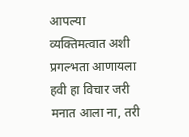आपल्या व्यक्तिमत्वात अशी प्रगल्भता आणायला हवी हा विचार जरी मनात आला ना, तरी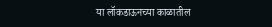या लॉकडाऊनच्या काळातील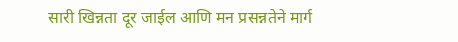सारी खिन्नता दूर जाईल आणि मन प्रसन्नतेने मार्ग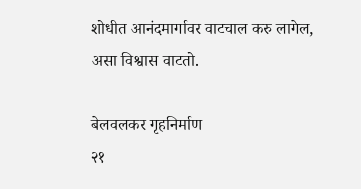शोधीत आनंदमार्गावर वाटचाल करु लागेल, असा विश्वास वाटतो.

बेलवलकर गृहनिर्माण
२१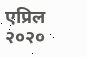एप्रिल २०२०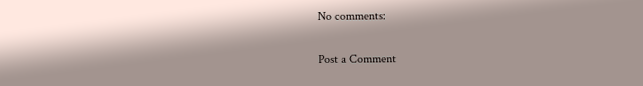No comments:

Post a Comment